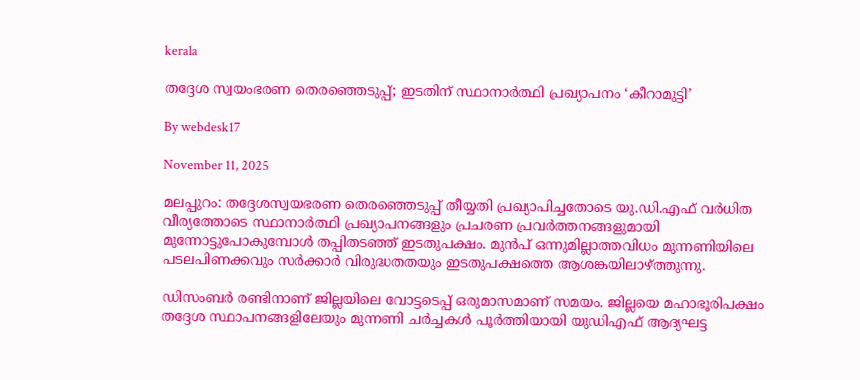kerala

തദ്ദേശ സ്വയംഭരണ തെരഞ്ഞെടുപ്പ്; ഇടതിന് സ്ഥാനാര്‍ത്ഥി പ്രഖ്യാപനം ‘കീറാമുട്ടി’

By webdesk17

November 11, 2025

മലപ്പുറം: തദ്ദേശസ്വയഭരണ തെരഞ്ഞെടുപ്പ് തീയ്യതി പ്രഖ്യാപിച്ചതോടെ യു.ഡി.എഫ് വര്‍ധിത വീര്യത്തോടെ സ്ഥാനാര്‍ത്ഥി പ്രഖ്യാപനങ്ങളും പ്രചരണ പ്രവര്‍ത്തനങ്ങളുമായി മുന്നോട്ടുപോകുമ്പോള്‍ തപ്പിതടഞ്ഞ് ഇടതുപക്ഷം. മുന്‍പ് ഒന്നുമില്ലാത്തവിധം മുന്നണിയിലെ പടലപിണക്കവും സര്‍ക്കാര്‍ വിരുദ്ധതതയും ഇടതുപക്ഷത്തെ ആശങ്കയിലാഴ്ത്തുന്നു.

ഡിസംബര്‍ രണ്ടിനാണ് ജില്ലയിലെ വോട്ടടെപ്പ് ഒരുമാസമാണ് സമയം. ജില്ലയെ മഹാഭൂരിപക്ഷം തദ്ദേശ സ്ഥാപനങ്ങളിലേയും മുന്നണി ചര്‍ച്ചകള്‍ പൂര്‍ത്തിയായി യുഡിഎഫ് ആദ്യഘട്ട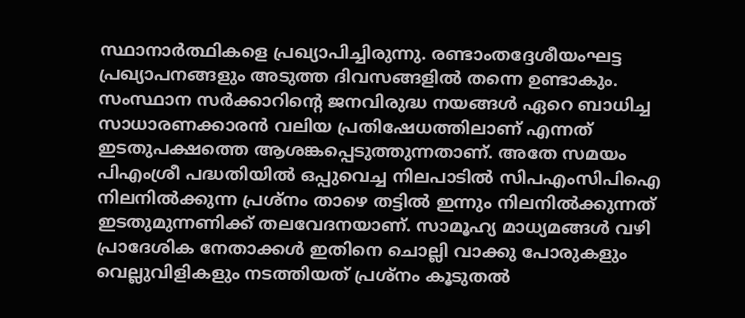സ്ഥാനാര്‍ത്ഥികളെ പ്രഖ്യാപിച്ചിരുന്നു. രണ്ടാംതദ്ദേശീയംഘട്ട പ്രഖ്യാപനങ്ങളും അടുത്ത ദിവസങ്ങളില്‍ തന്നെ ഉണ്ടാകും. സംസ്ഥാന സര്‍ക്കാറിന്റെ ജനവിരുദ്ധ നയങ്ങള്‍ ഏറെ ബാധിച്ച സാധാരണക്കാരന്‍ വലിയ പ്രതിഷേധത്തിലാണ് എന്നത് ഇടതുപക്ഷത്തെ ആശങ്കപ്പെടുത്തുന്നതാണ്. അതേ സമയം പിഎംശ്രീ പദ്ധതിയില്‍ ഒപ്പുവെച്ച നിലപാടില്‍ സിപഎംസിപിഐ നിലനില്‍ക്കുന്ന പ്രശ്‌നം താഴെ തട്ടില്‍ ഇന്നും നിലനില്‍ക്കുന്നത് ഇടതുമുന്നണിക്ക് തലവേദനയാണ്. സാമൂഹ്യ മാധ്യമങ്ങള്‍ വഴി പ്രാദേശിക നേതാക്കള്‍ ഇതിനെ ചൊല്ലി വാക്കു പോരുകളും വെല്ലുവിളികളും നടത്തിയത് പ്രശ്‌നം കൂടുതല്‍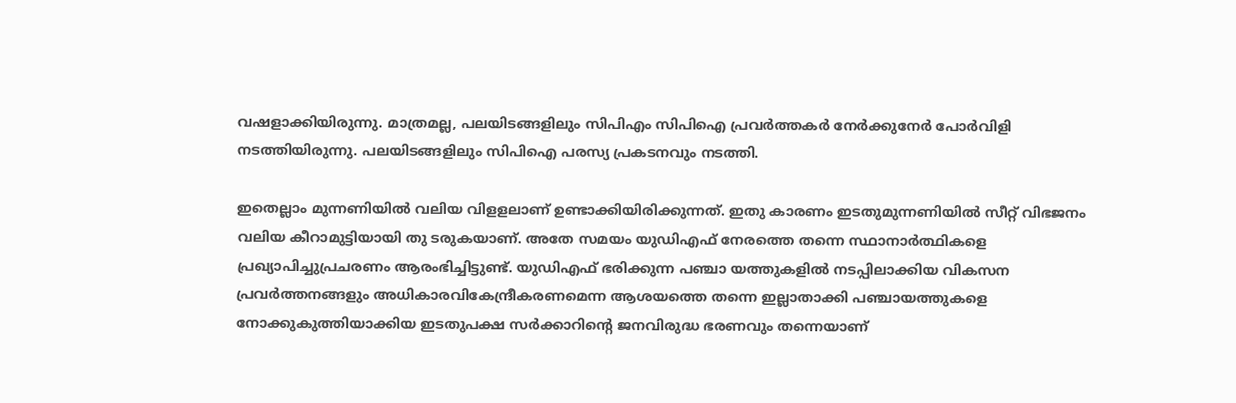വഷളാക്കിയിരുന്നു. മാത്രമല്ല, പലയിടങ്ങളിലും സിപിഎം സിപിഐ പ്രവര്‍ത്തകര്‍ നേര്‍ക്കുനേര്‍ പോര്‍വിളി നടത്തിയിരുന്നു. പലയിടങ്ങളിലും സിപിഐ പരസ്യ പ്രകടനവും നടത്തി.

ഇതെല്ലാം മുന്നണിയില്‍ വലിയ വിളളലാണ് ഉണ്ടാക്കിയിരിക്കുന്നത്. ഇതു കാരണം ഇടതുമുന്നണിയില്‍ സീറ്റ് വിഭജനം വലിയ കീറാമുട്ടിയായി തു ടരുകയാണ്. അതേ സമയം യുഡിഎഫ് നേരത്തെ തന്നെ സ്ഥാനാര്‍ത്ഥികളെ പ്രഖ്യാപിച്ചുപ്രചരണം ആരംഭിച്ചിട്ടുണ്ട്. യുഡിഎഫ് ഭരിക്കുന്ന പഞ്ചാ യത്തുകളില്‍ നടപ്പിലാക്കിയ വികസന പ്രവര്‍ത്തനങ്ങളും അധികാരവികേന്ദ്രീകരണമെന്ന ആശയത്തെ തന്നെ ഇല്ലാതാക്കി പഞ്ചായത്തുകളെ നോക്കുകുത്തിയാക്കിയ ഇടതുപക്ഷ സര്‍ക്കാറിന്റെ ജനവിരുദ്ധ ഭരണവും തന്നെയാണ്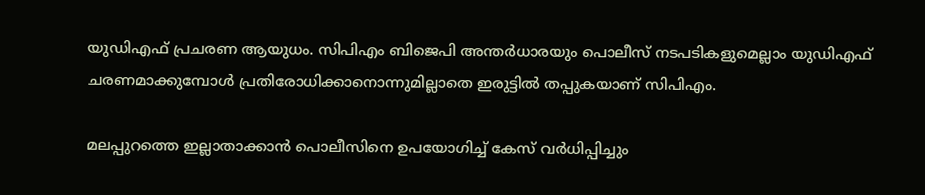യുഡിഎഫ് പ്രചരണ ആയുധം. സിപിഎം ബിജെപി അന്തര്‍ധാരയും പൊലീസ് നടപടികളുമെല്ലാം യുഡിഎഫ് ചരണമാക്കുമ്പോള്‍ പ്രതിരോധിക്കാനൊന്നുമില്ലാതെ ഇരുട്ടില്‍ തപ്പുകയാണ് സിപിഎം.

മലപ്പുറത്തെ ഇല്ലാതാക്കാന്‍ പൊലീസിനെ ഉപയോഗിച്ച് കേസ് വര്‍ധിപ്പിച്ചും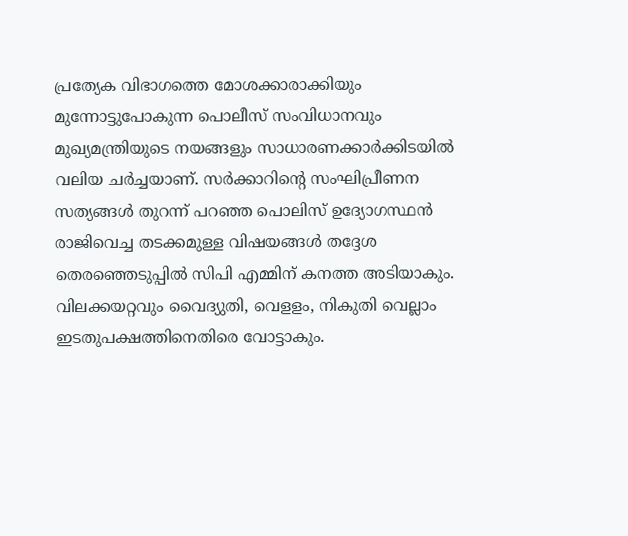പ്രത്യേക വിഭാഗത്തെ മോശക്കാരാക്കിയും മുന്നോട്ടുപോകുന്ന പൊലീസ് സംവിധാനവും മുഖ്യമന്ത്രിയുടെ നയങ്ങളും സാധാരണക്കാര്‍ക്കിടയില്‍ വലിയ ചര്‍ച്ചയാണ്. സര്‍ക്കാറിന്റെ സംഘിപ്രീണന സത്യങ്ങള്‍ തുറന്ന് പറഞ്ഞ പൊലിസ് ഉദ്യോഗസ്ഥന്‍ രാജിവെച്ച തടക്കമുള്ള വിഷയങ്ങള്‍ തദ്ദേശ തെരഞ്ഞെടുപ്പില്‍ സിപി എമ്മിന് കനത്ത അടിയാകും. വിലക്കയറ്റവും വൈദ്യുതി, വെളളം, നികുതി വെല്ലാം ഇടതുപക്ഷത്തിനെതിരെ വോട്ടാകും.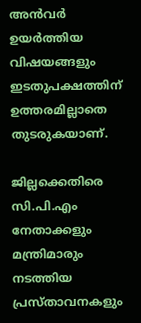അന്‍വര്‍ ഉയര്‍ത്തിയ വിഷയങ്ങളും ഇടതുപക്ഷത്തിന് ഉത്തരമില്ലാതെ തുടരുകയാണ്.

ജില്ലക്കെതിരെ സി.പി.എം നേതാക്കളും മന്ത്രിമാരും നടത്തിയ പ്രസ്താവനകളും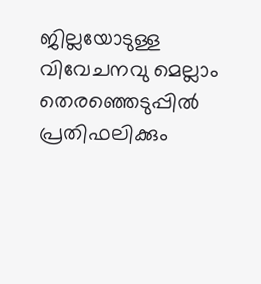ജില്ലയോടുള്ള വിവേചനവു മെല്ലാം തെരഞ്ഞെടുപ്പില്‍ പ്രതിഫലിക്കും